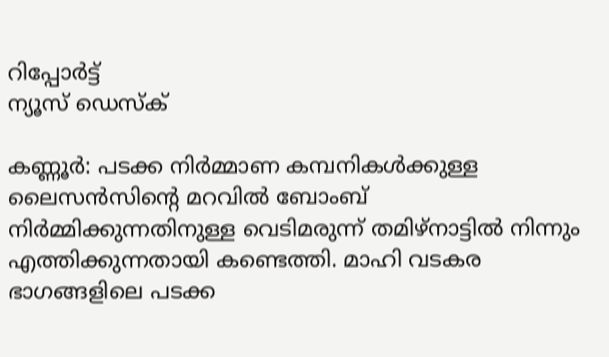റിപ്പോര്‍ട്ട്
ന്യൂസ് ഡെസ്ക്

കണ്ണൂർ: പടക്ക നിർമ്മാണ കമ്പനികൾക്കുള്ള ലൈസൻസിന്റെ മറവിൽ ബോംബ് നിർമ്മിക്കുന്നതിനുള്ള വെടിമരുന്ന് തമിഴ്നാട്ടിൽ നിന്നും എത്തിക്കുന്നതായി കണ്ടെത്തി. മാഹി വടകര ഭാഗങ്ങളിലെ പടക്ക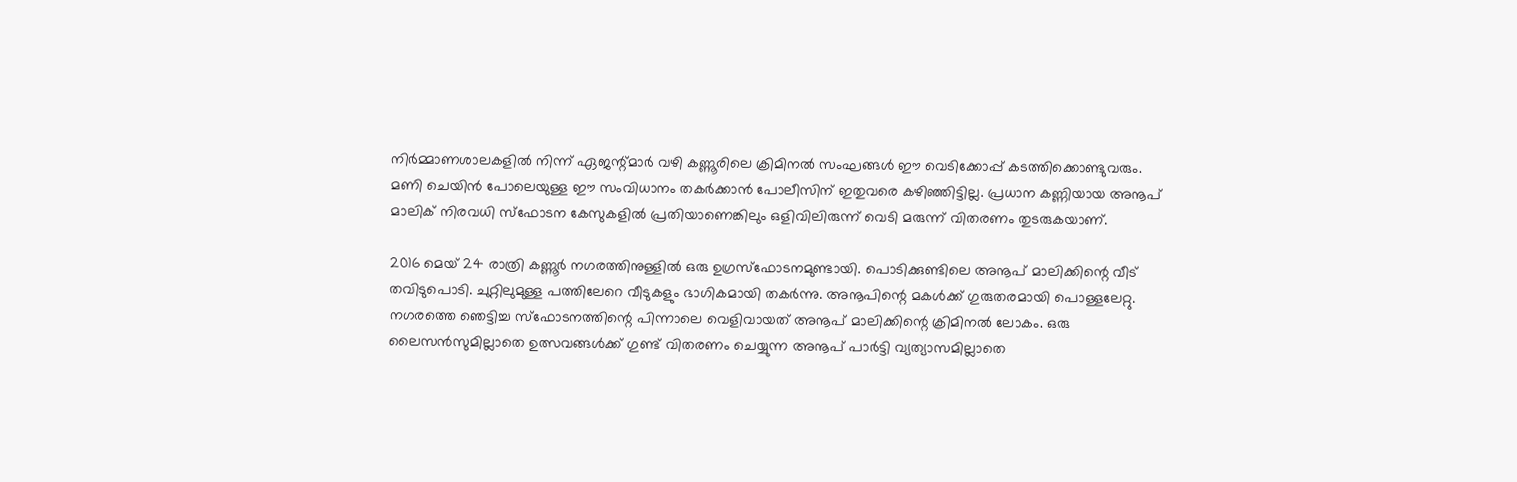നിർമ്മാണശാലകളിൽ നിന്ന് ഏജന്റ്മാർ വഴി കണ്ണൂരിലെ ക്രിമിനൽ സംഘങ്ങൾ ഈ വെടിക്കോപ്പ് കടത്തിക്കൊണ്ടുവരും. മണി ചെയിൻ പോലെയുള്ള ഈ സംവിധാനം തകർക്കാൻ പോലീസിന് ഇതുവരെ കഴിഞ്ഞിട്ടില്ല. പ്രധാന കണ്ണിയായ അനൂപ് മാലിക് നിരവധി സ്ഫോടന കേസുകളിൽ പ്രതിയാണെങ്കിലും ഒളിവിലിരുന്ന് വെടി മരുന്ന് വിതരണം തുടരുകയാണ്.

2016 മെയ് 24 രാത്രി കണ്ണൂര്‍ നഗരത്തിനുള്ളിൽ ഒരു ഉഗ്രസ്ഫോടനമുണ്ടായി. പൊടിക്കുണ്ടിലെ അനൂപ് മാലിക്കിന്റെ വീട് തവിടുപൊടി. ചുറ്റിലുമുള്ള പത്തിലേറെ വീടുകളും ഭാഗികമായി തകർന്നു. അനൂപിന്റെ മകൾക്ക് ഗുരുതരമായി പൊള്ളലേറ്റു. നഗരത്തെ ഞെട്ടിച്ച സ്ഫോടനത്തിന്റെ പിന്നാലെ വെളിവായത് അനൂപ് മാലിക്കിന്റെ ക്രിമിനൽ ലോകം. ഒരു ലൈസൻസുമില്ലാതെ ഉത്സവങ്ങൾക്ക് ഗുണ്ട് വിതരണം ചെയ്യുന്ന അനൂപ് പാർട്ടി വ്യത്യാസമില്ലാതെ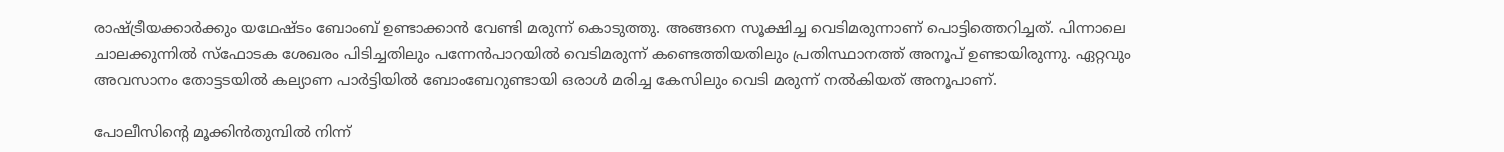രാഷ്ട്രീയക്കാർക്കും യഥേഷ്ടം ബോംബ് ഉണ്ടാക്കാൻ വേണ്ടി മരുന്ന് കൊടുത്തു. അങ്ങനെ സൂക്ഷിച്ച വെടിമരുന്നാണ് പൊട്ടിത്തെറിച്ചത്. പിന്നാലെ ചാലക്കുന്നിൽ സ്ഫോടക ശേഖരം പിടിച്ചതിലും പന്നേൻപാറയിൽ വെടിമരുന്ന് കണ്ടെത്തിയതിലും പ്രതിസ്ഥാനത്ത് അനൂപ് ഉണ്ടായിരുന്നു. ഏറ്റവും അവസാനം തോട്ടടയിൽ കല്യാണ പാർട്ടിയിൽ ബോംബേറുണ്ടായി ഒരാൾ മരിച്ച കേസിലും വെടി മരുന്ന് നൽകിയത് അനൂപാണ്.

പോലീസിന്റെ മൂക്കിൻതുമ്പിൽ നിന്ന്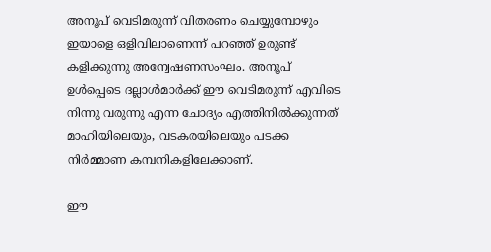അനൂപ് വെടിമരുന്ന് വിതരണം ചെയ്യുമ്പോഴും ഇയാളെ ഒളിവിലാണെന്ന് പറഞ്ഞ് ഉരുണ്ട് കളിക്കുന്നു അന്വേഷണസംഘം. അനൂപ് ഉൾപ്പെടെ ദല്ലാൾമാർക്ക് ഈ വെടിമരുന്ന് എവിടെ നിന്നു വരുന്നു എന്ന ചോദ്യം എത്തിനിൽക്കുന്നത് മാഹിയിലെയും, വടകരയിലെയും പടക്ക നിർമ്മാണ കമ്പനികളിലേക്കാണ്.

ഈ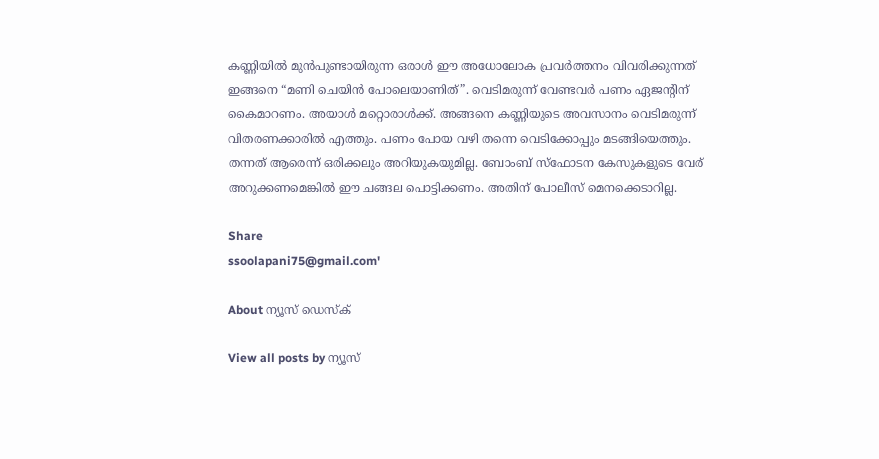കണ്ണിയിൽ മുൻപുണ്ടായിരുന്ന ഒരാൾ ഈ അധോലോക പ്രവർത്തനം വിവരിക്കുന്നത് ഇങ്ങനെ “മണി ചെയിൻ പോലെയാണിത്”. വെടിമരുന്ന് വേണ്ടവർ പണം ഏജന്റിന് കൈമാറണം. അയാൾ മറ്റൊരാൾക്ക്. അങ്ങനെ കണ്ണിയുടെ അവസാനം വെടിമരുന്ന് വിതരണക്കാരിൽ എത്തും. പണം പോയ വഴി തന്നെ വെടിക്കോപ്പും മടങ്ങിയെത്തും. തന്നത് ആരെന്ന് ഒരിക്കലും അറിയുകയുമില്ല. ബോംബ് സ്ഫോടന കേസുകളുടെ വേര് അറുക്കണമെങ്കിൽ ഈ ചങ്ങല പൊട്ടിക്കണം. അതിന് പോലീസ് മെനക്കെടാറില്ല.

Share
ssoolapani75@gmail.com'

About ന്യൂസ് ഡെസ്ക്

View all posts by ന്യൂസ്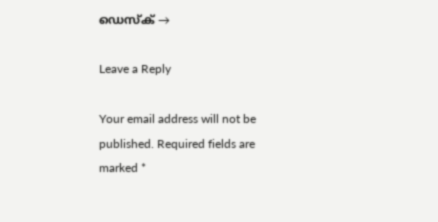ഡെസ്ക് →

Leave a Reply

Your email address will not be published. Required fields are marked *